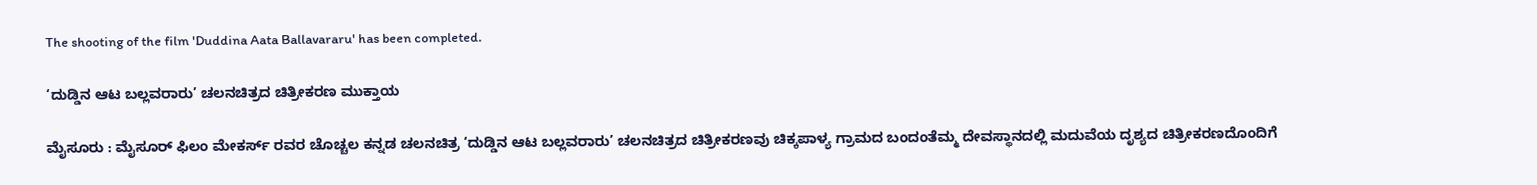The shooting of the film 'Duddina Aata Ballavararu' has been completed.

‘ದುಡ್ಡಿನ ಆಟ ಬಲ್ಲವರಾರು’ ಚಲನಚಿತ್ರದ ಚಿತ್ರೀಕರಣ ಮುಕ್ತಾಯ

ಮೈಸೂರು : ಮೈಸೂರ್ ಫಿಲಂ ಮೇಕರ್ಸ್ ರವರ ಚೊಚ್ಚಲ ಕನ್ನಡ ಚಲನಚಿತ್ರ ‘ದುಡ್ಡಿನ ಆಟ ಬಲ್ಲವರಾರು’ ಚಲನಚಿತ್ರದ ಚಿತ್ರೀಕರಣವು ಚಿಕ್ಕಪಾಳ್ಯ ಗ್ರಾಮದ ಬಂದಂತೆಮ್ಮ ದೇವಸ್ಥಾನದಲ್ಲಿ ಮದುವೆಯ ದೃಶ್ಯದ ಚಿತ್ರೀಕರಣದೊಂದಿಗೆ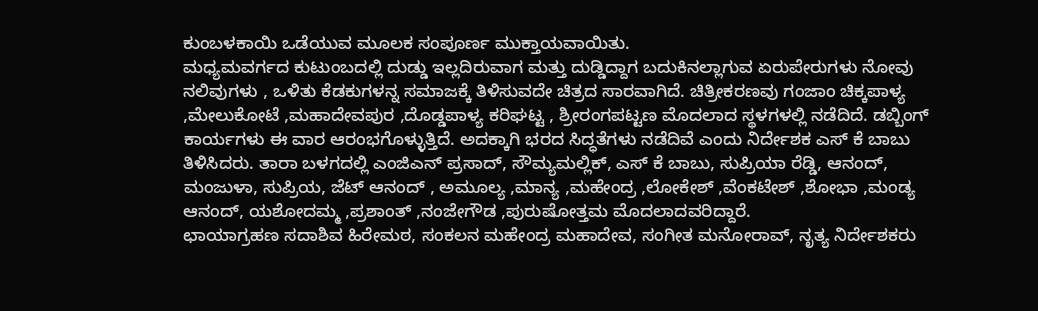ಕುಂಬಳಕಾಯಿ ಒಡೆಯುವ ಮೂಲಕ ಸಂಪೂರ್ಣ ಮುಕ್ತಾಯವಾಯಿತು.
ಮಧ್ಯಮವರ್ಗದ ಕುಟುಂಬದಲ್ಲಿ ದುಡ್ಡು ಇಲ್ಲದಿರುವಾಗ ಮತ್ತು ದುಡ್ಡಿದ್ದಾಗ ಬದುಕಿನಲ್ಲಾಗುವ ಏರುಪೇರುಗಳು ನೋವು ನಲಿವುಗಳು , ಒಳಿತು ಕೆಡಕುಗಳನ್ನ ಸಮಾಜಕ್ಕೆ ತಿಳಿಸುವದೇ ಚಿತ್ರದ ಸಾರವಾಗಿದೆ. ಚಿತ್ರೀಕರಣವು ಗಂಜಾಂ ಚಿಕ್ಕಪಾಳ್ಯ ,ಮೇಲುಕೋಟೆ ,ಮಹಾದೇವಪುರ ,ದೊಡ್ಡಪಾಳ್ಯ ಕರಿಘಟ್ಟ , ಶ್ರೀರಂಗಪಟ್ಟಣ ಮೊದಲಾದ ಸ್ಥಳಗಳಲ್ಲಿ ನಡೆದಿದೆ. ಡಬ್ಬಿಂಗ್ ಕಾರ್ಯಗಳು ಈ ವಾರ ಆರಂಭಗೊಳ್ಳುತ್ತಿದೆ. ಅದಕ್ಕಾಗಿ ಭರದ ಸಿದ್ಧತೆಗಳು ನಡೆದಿವೆ ಎಂದು ನಿರ್ದೇಶಕ ಎಸ್ ಕೆ ಬಾಬು ತಿಳಿಸಿದರು. ತಾರಾ ಬಳಗದಲ್ಲಿ ಎಂಜಿಎನ್ ಪ್ರಸಾದ್, ಸೌಮ್ಯಮಲ್ಲಿಕ್, ಎಸ್ ಕೆ ಬಾಬು, ಸುಪ್ರಿಯಾ ರೆಡ್ಡಿ, ಆನಂದ್, ಮಂಜುಳಾ, ಸುಪ್ರಿಯ, ಜೆಟ್ ಆನಂದ್ , ಅಮೂಲ್ಯ ,ಮಾನ್ಯ ,ಮಹೇಂದ್ರ ,ಲೋಕೇಶ್ ,ವೆಂಕಟೇಶ್ ,ಶೋಭಾ ,ಮಂಡ್ಯ ಆನಂದ್, ಯಶೋದಮ್ಮ ,ಪ್ರಶಾಂತ್ ,ನಂಜೇಗೌಡ ,ಪುರುಷೋತ್ತಮ ಮೊದಲಾದವರಿದ್ದಾರೆ.
ಛಾಯಾಗ್ರಹಣ ಸದಾಶಿವ ಹಿರೇಮಠ, ಸಂಕಲನ ಮಹೇಂದ್ರ ಮಹಾದೇವ, ಸಂಗೀತ ಮನೋರಾವ್, ನೃತ್ಯ ನಿರ್ದೇಶಕರು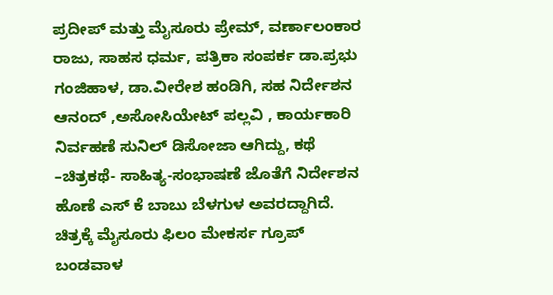ಪ್ರದೀಪ್ ಮತ್ತು ಮೈಸೂರು ಪ್ರೇಮ್, ವರ್ಣಾಲಂಕಾರ ರಾಜು, ಸಾಹಸ ಧರ್ಮ, ಪತ್ರಿಕಾ ಸಂಪರ್ಕ ಡಾ.ಪ್ರಭು ಗಂಜಿಹಾಳ, ಡಾ.ವೀರೇಶ ಹಂಡಿಗಿ, ಸಹ ನಿರ್ದೇಶನ ಆನಂದ್ ,ಅಸೋಸಿಯೇಟ್ ಪಲ್ಲವಿ , ಕಾರ್ಯಕಾರಿ ನಿರ್ವಹಣೆ ಸುನಿಲ್ ಡಿಸೋಜಾ ಆಗಿದ್ದು, ಕಥೆ –ಚಿತ್ರಕಥೆ- ಸಾಹಿತ್ಯ-ಸಂಭಾಷಣೆ ಜೊತೆಗೆ ನಿರ್ದೇಶನ ಹೊಣೆ ಎಸ್ ಕೆ ಬಾಬು ಬೆಳಗುಳ ಅವರದ್ದಾಗಿದೆ. ಚಿತ್ರಕ್ಕೆ ಮೈಸೂರು ಫಿಲಂ ಮೇಕರ್ಸ ಗ್ರೂಪ್ ಬಂಡವಾಳ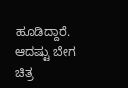ಹೂಡಿದ್ದಾರೆ. ಆದಷ್ಟು ಬೇಗ ಚಿತ್ರ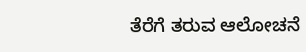ತೆರೆಗೆ ತರುವ ಆಲೋಚನೆ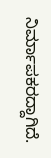ನಿರ್ಮಾಪಕರದ್ದಾಗಿದೆ.